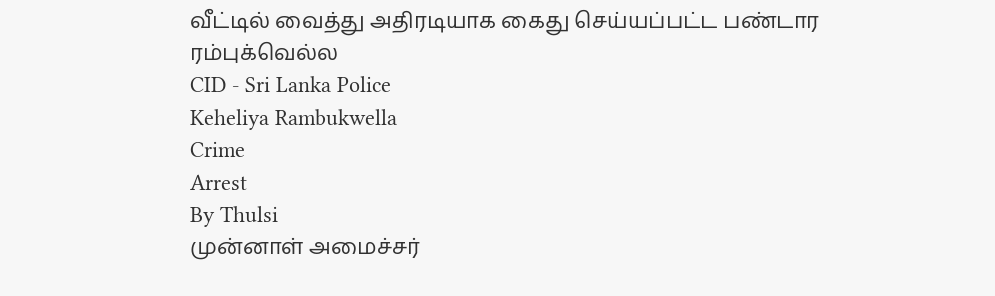வீட்டில் வைத்து அதிரடியாக கைது செய்யப்பட்ட பண்டார ரம்புக்வெல்ல
CID - Sri Lanka Police
Keheliya Rambukwella
Crime
Arrest
By Thulsi
முன்னாள் அமைச்சர்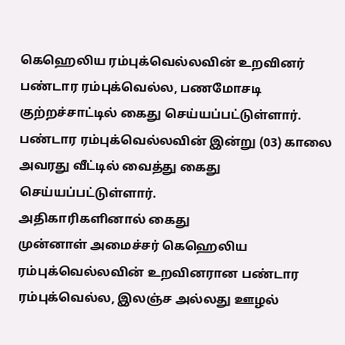கெஹெலிய ரம்புக்வெல்லவின் உறவினர் பண்டார ரம்புக்வெல்ல, பணமோசடி குற்றச்சாட்டில் கைது செய்யப்பட்டுள்ளார்.
பண்டார ரம்புக்வெல்லவின் இன்று (03) காலை அவரது வீட்டில் வைத்து கைது செய்யப்பட்டுள்ளார்.
அதிகாரிகளினால் கைது
முன்னாள் அமைச்சர் கெஹெலிய ரம்புக்வெல்லவின் உறவினரான பண்டார ரம்புக்வெல்ல, இலஞ்ச அல்லது ஊழல்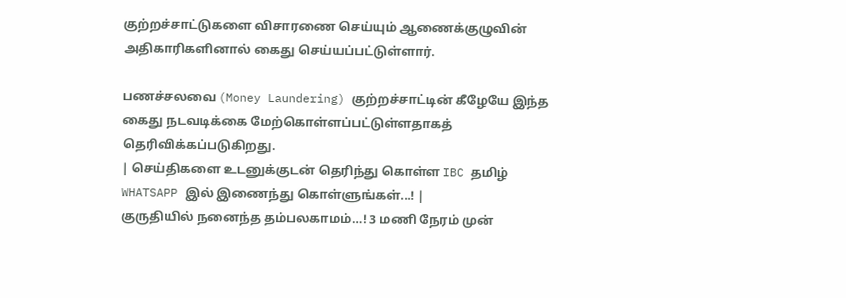குற்றச்சாட்டுகளை விசாரணை செய்யும் ஆணைக்குழுவின் அதிகாரிகளினால் கைது செய்யப்பட்டுள்ளார்.

பணச்சலவை (Money Laundering) குற்றச்சாட்டின் கீழேயே இந்த கைது நடவடிக்கை மேற்கொள்ளப்பட்டுள்ளதாகத் தெரிவிக்கப்படுகிறது.
| செய்திகளை உடனுக்குடன் தெரிந்து கொள்ள IBC தமிழ் WHATSAPP இல் இணைந்து கொள்ளுங்கள்...! |
குருதியில் நனைந்த தம்பலகாமம்…! 3 மணி நேரம் முன்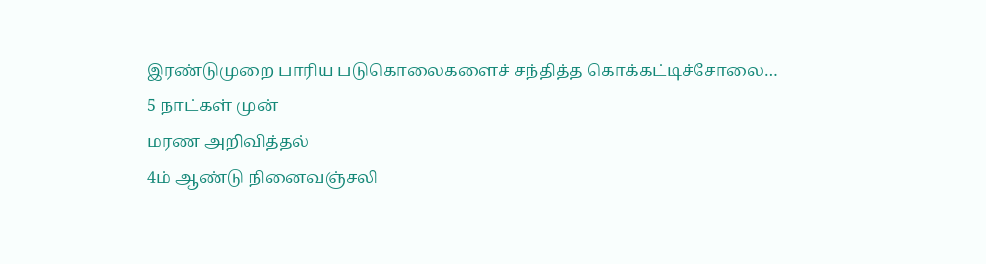இரண்டுமுறை பாரிய படுகொலைகளைச் சந்தித்த கொக்கட்டிச்சோலை…
5 நாட்கள் முன்
மரண அறிவித்தல்
4ம் ஆண்டு நினைவஞ்சலி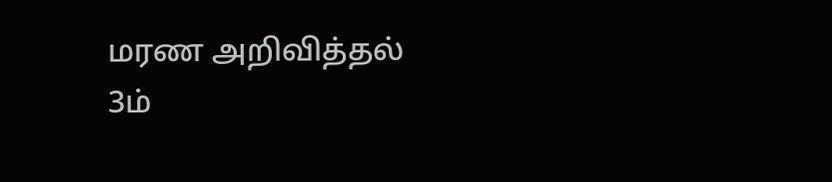மரண அறிவித்தல்
3ம்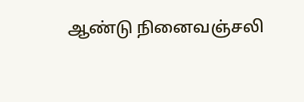ஆண்டு நினைவஞ்சலி